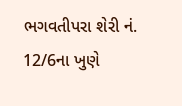ભગવતીપરા શેરી નં. 12/6ના ખુણે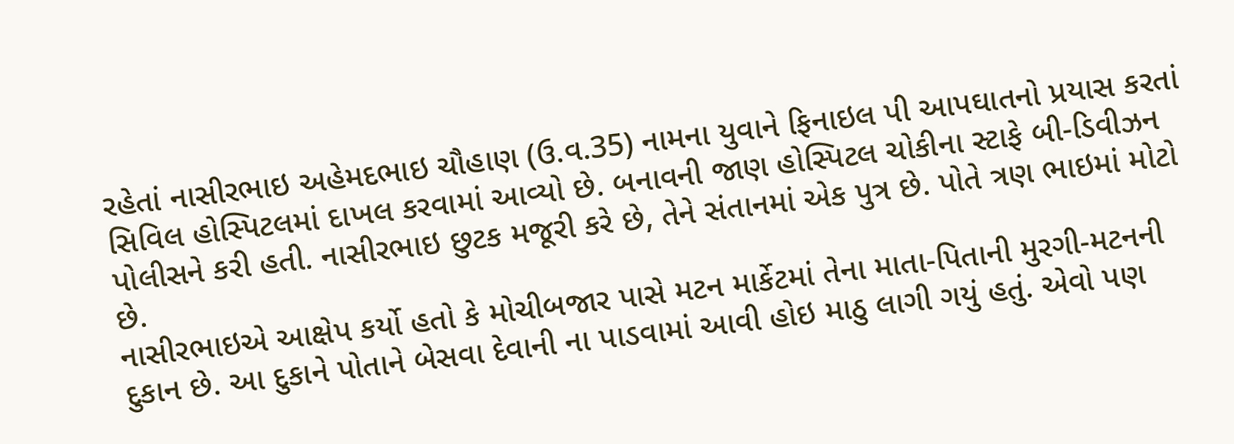રહેતાં નાસીરભાઇ અહેમદભાઇ ચૌહાણ (ઉ.વ.35) નામના યુવાને ફિનાઇલ પી આપઘાતનો પ્રયાસ કરતાં સિવિલ હોસ્પિટલમાં દાખલ કરવામાં આવ્યો છે. બનાવની જાણ હોસ્પિટલ ચોકીના સ્ટાફે બી-ડિવીઝન પોલીસને કરી હતી. નાસીરભાઇ છુટક મજૂરી કરે છે, તેને સંતાનમાં એક પુત્ર છે. પોતે ત્રણ ભાઇમાં મોટો છે.
નાસીરભાઇએ આક્ષેપ કર્યો હતો કે મોચીબજાર પાસે મટન માર્કેટમાં તેના માતા-પિતાની મુરગી-મટનની દુકાન છે. આ દુકાને પોતાને બેસવા દેવાની ના પાડવામાં આવી હોઇ માઠુ લાગી ગયું હતું. એવો પણ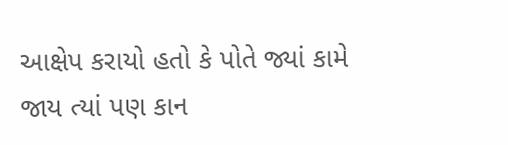આક્ષેપ કરાયો હતો કે પોતે જ્યાં કામે જાય ત્યાં પણ કાન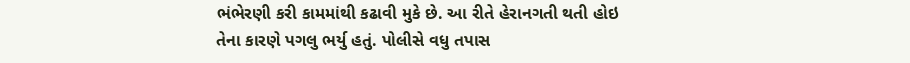ભંભેરણી કરી કામમાંથી કઢાવી મુકે છે. આ રીતે હેરાનગતી થતી હોઇ તેના કારણે પગલુ ભર્યુ હતું. પોલીસે વધુ તપાસ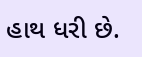હાથ ધરી છે.